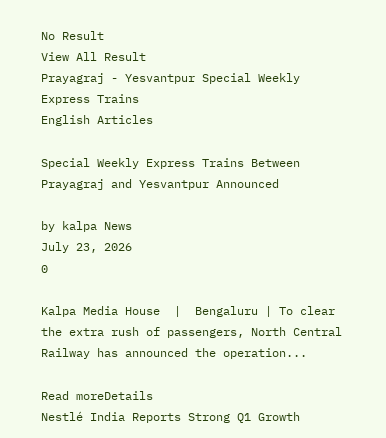No Result
View All Result
Prayagraj - Yesvantpur Special Weekly Express Trains
English Articles

Special Weekly Express Trains Between Prayagraj and Yesvantpur Announced

by kalpa News
July 23, 2026
0

Kalpa Media House  |  Bengaluru | To clear the extra rush of passengers, North Central Railway has announced the operation...

Read moreDetails
Nestlé India Reports Strong Q1 Growth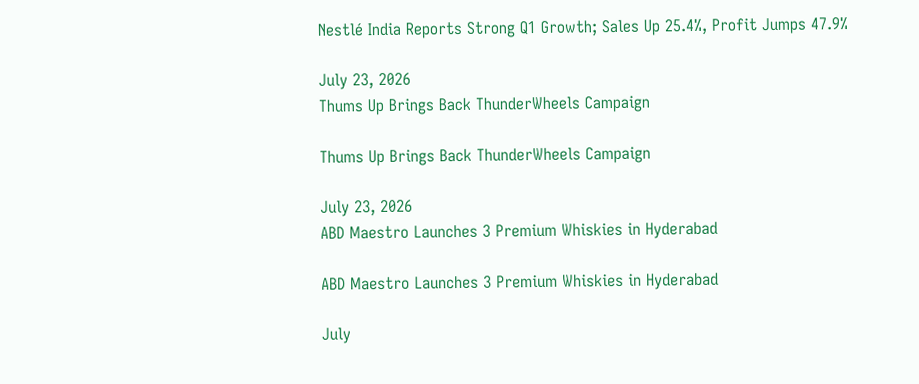Nestlé India Reports Strong Q1 Growth; Sales Up 25.4%, Profit Jumps 47.9%

July 23, 2026
Thums Up Brings Back ThunderWheels Campaign

Thums Up Brings Back ThunderWheels Campaign

July 23, 2026
ABD Maestro Launches 3 Premium Whiskies in Hyderabad

ABD Maestro Launches 3 Premium Whiskies in Hyderabad

July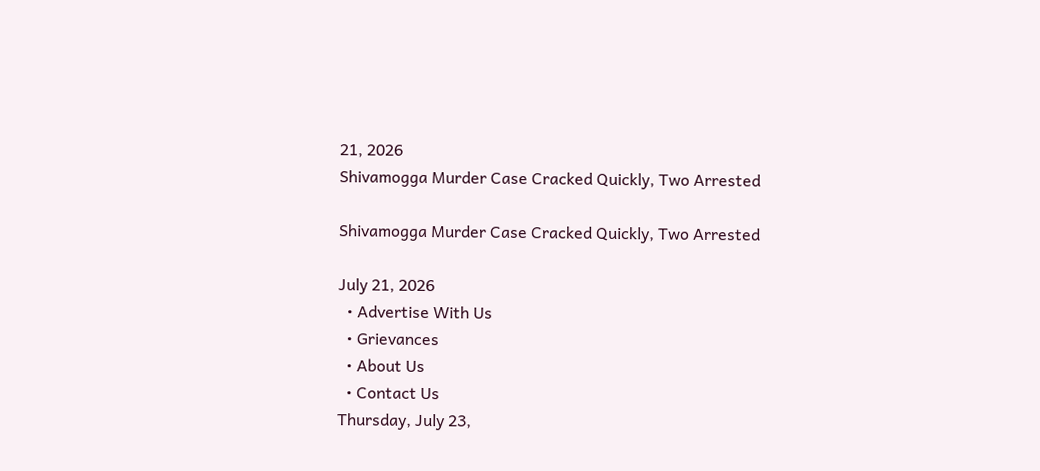21, 2026
Shivamogga Murder Case Cracked Quickly, Two Arrested

Shivamogga Murder Case Cracked Quickly, Two Arrested

July 21, 2026
  • Advertise With Us
  • Grievances
  • About Us
  • Contact Us
Thursday, July 23,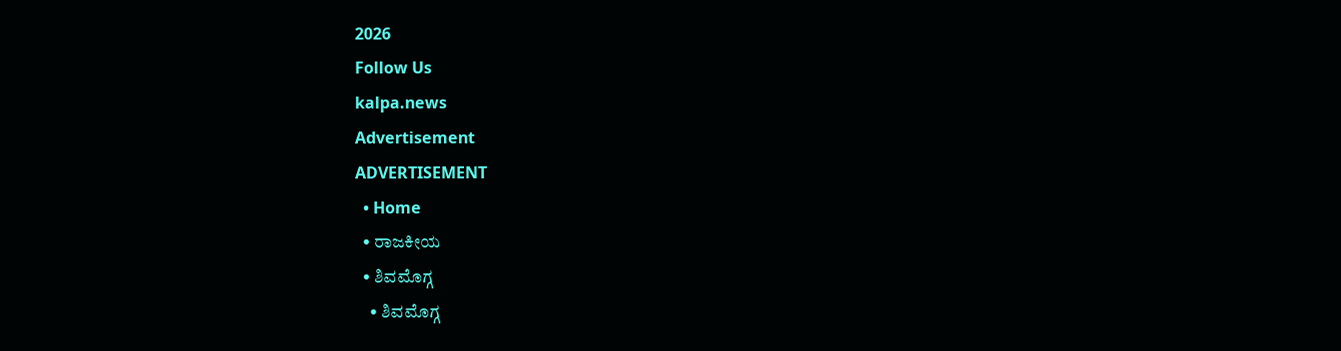2026
Follow Us
kalpa.news
Advertisement
ADVERTISEMENT
  • Home
  • ರಾಜಕೀಯ
  • ಶಿವಮೊಗ್ಗ
    • ಶಿವಮೊಗ್ಗ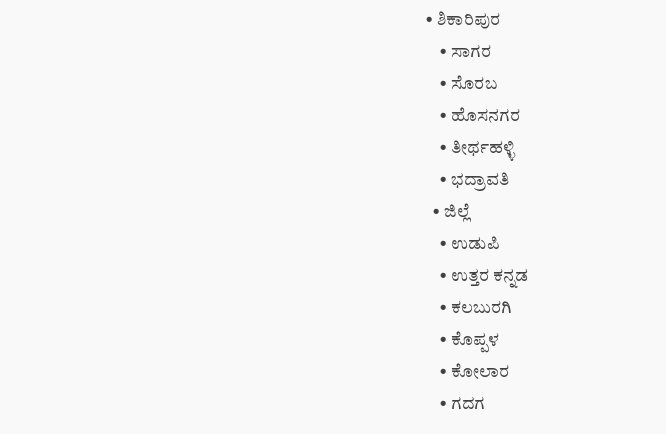• ಶಿಕಾರಿಪುರ
    • ಸಾಗರ
    • ಸೊರಬ
    • ಹೊಸನಗರ
    • ತೀರ್ಥಹಳ್ಳಿ
    • ಭದ್ರಾವತಿ
  • ಜಿಲ್ಲೆ
    • ಉಡುಪಿ
    • ಉತ್ತರ ಕನ್ನಡ
    • ಕಲಬುರಗಿ
    • ಕೊಪ್ಪಳ
    • ಕೋಲಾರ
    • ಗದಗ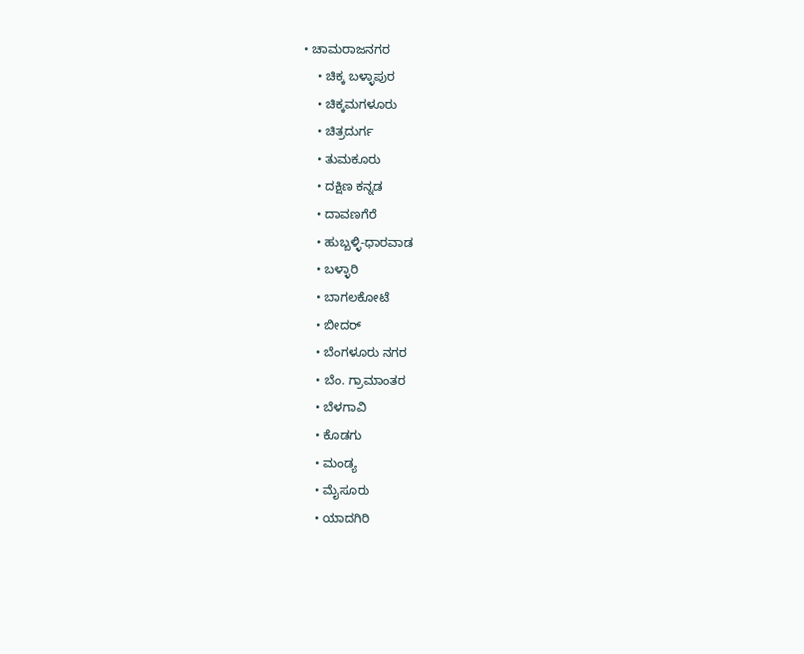• ಚಾಮರಾಜನಗರ
    • ಚಿಕ್ಕ ಬಳ್ಳಾಪುರ
    • ಚಿಕ್ಕಮಗಳೂರು
    • ಚಿತ್ರದುರ್ಗ
    • ತುಮಕೂರು
    • ದಕ್ಷಿಣ ಕನ್ನಡ
    • ದಾವಣಗೆರೆ
    • ಹುಬ್ಬಳ್ಳಿ-ಧಾರವಾಡ
    • ಬಳ್ಳಾರಿ
    • ಬಾಗಲಕೋಟೆ
    • ಬೀದರ್
    • ಬೆಂಗಳೂರು ನಗರ
    • ಬೆಂ. ಗ್ರಾಮಾಂತರ
    • ಬೆಳಗಾವಿ
    • ಕೊಡಗು
    • ಮಂಡ್ಯ
    • ಮೈಸೂರು
    • ಯಾದಗಿರಿ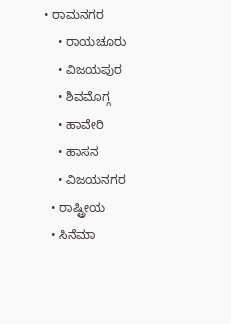• ರಾಮನಗರ
    • ರಾಯಚೂರು
    • ವಿಜಯಪುರ
    • ಶಿವಮೊಗ್ಗ
    • ಹಾವೇರಿ
    • ಹಾಸನ
    • ವಿಜಯನಗರ
  • ರಾಷ್ಟ್ರೀಯ
  • ಸಿನೆಮಾ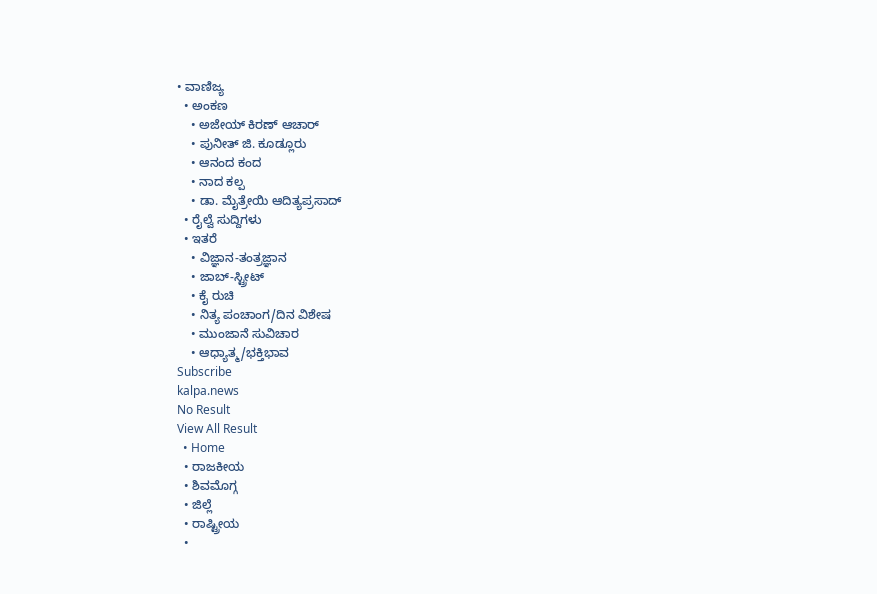• ವಾಣಿಜ್ಯ
  • ಅಂಕಣ
    • ಅಜೇಯ್ ಕಿರಣ್ ಆಚಾರ್
    • ಪುನೀತ್ ಜಿ. ಕೂಡ್ಲೂರು
    • ಆನಂದ ಕಂದ
    • ನಾದ ಕಲ್ಪ
    • ಡಾ. ಮೈತ್ರೇಯಿ ಆದಿತ್ಯಪ್ರಸಾದ್
  • ರೈಲ್ವೆ ಸುದ್ದಿಗಳು
  • ಇತರೆ
    • ವಿಜ್ಞಾನ-ತಂತ್ರಜ್ಞಾನ
    • ಜಾಬ್-ಸ್ಟ್ರೀಟ್
    • ಕೈ ರುಚಿ
    • ನಿತ್ಯ ಪಂಚಾಂಗ/ದಿನ ವಿಶೇಷ
    • ಮುಂಜಾನೆ ಸುವಿಚಾರ
    • ಆಧ್ಯಾತ್ಮ/ಭಕ್ತಿಭಾವ
Subscribe
kalpa.news
No Result
View All Result
  • Home
  • ರಾಜಕೀಯ
  • ಶಿವಮೊಗ್ಗ
  • ಜಿಲ್ಲೆ
  • ರಾಷ್ಟ್ರೀಯ
  •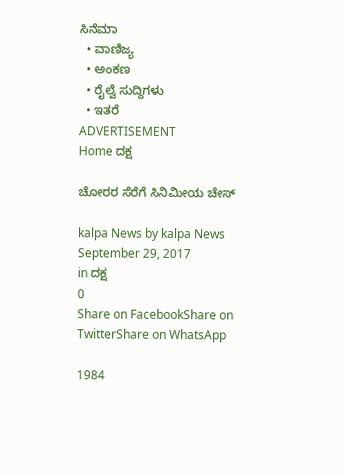ಸಿನೆಮಾ
  • ವಾಣಿಜ್ಯ
  • ಅಂಕಣ
  • ರೈಲ್ವೆ ಸುದ್ದಿಗಳು
  • ಇತರೆ
ADVERTISEMENT
Home ದಕ್ಷ

ಚೋರರ ಸೆರೆಗೆ ಸಿನಿಮೀಯ ಚೇಸ್

kalpa News by kalpa News
September 29, 2017
in ದಕ್ಷ
0
Share on FacebookShare on TwitterShare on WhatsApp

1984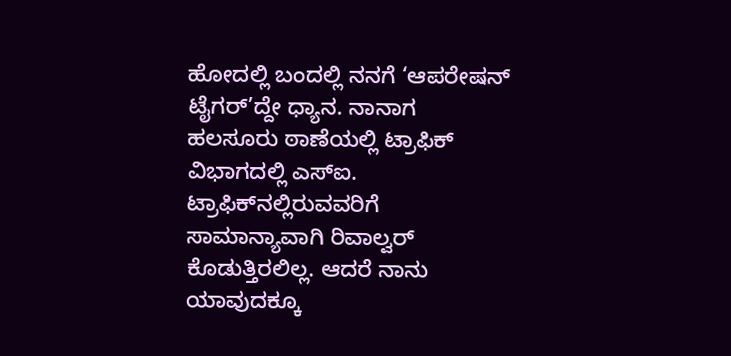ಹೋದಲ್ಲಿ ಬಂದಲ್ಲಿ ನನಗೆ ‘ಆಪರೇಷನ್ ಟೈಗರ್’ದ್ದೇ ಧ್ಯಾನ. ನಾನಾಗ ಹಲಸೂರು ಠಾಣೆಯಲ್ಲಿ ಟ್ರಾಫಿಕ್ ವಿಭಾಗದಲ್ಲಿ ಎಸ್‌ಐ. ಟ್ರಾಫಿಕ್‌ನಲ್ಲಿರುವವರಿಗೆ ಸಾಮಾನ್ಯಾವಾಗಿ ರಿವಾಲ್ವರ್ ಕೊಡುತ್ತಿರಲಿಲ್ಲ. ಆದರೆ ನಾನು ಯಾವುದಕ್ಕೂ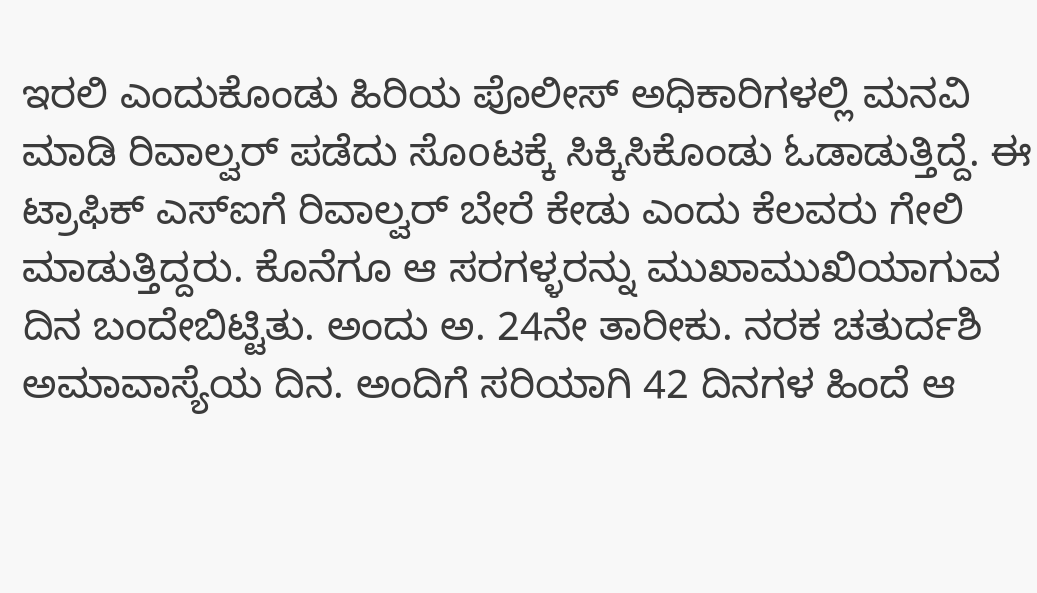ಇರಲಿ ಎಂದುಕೊಂಡು ಹಿರಿಯ ಪೊಲೀಸ್ ಅಧಿಕಾರಿಗಳಲ್ಲಿ ಮನವಿ ಮಾಡಿ ರಿವಾಲ್ವರ್ ಪಡೆದು ಸೊoಟಕ್ಕೆ ಸಿಕ್ಕಿಸಿಕೊಂಡು ಓಡಾಡುತ್ತಿದ್ದೆ. ಈ ಟ್ರಾಫಿಕ್ ಎಸ್‌ಐಗೆ ರಿವಾಲ್ವರ್ ಬೇರೆ ಕೇಡು ಎಂದು ಕೆಲವರು ಗೇಲಿ ಮಾಡುತ್ತಿದ್ದರು. ಕೊನೆಗೂ ಆ ಸರಗಳ್ಳರನ್ನು ಮುಖಾಮುಖಿಯಾಗುವ ದಿನ ಬಂದೇಬಿಟ್ಟಿತು. ಅಂದು ಅ. 24ನೇ ತಾರೀಕು. ನರಕ ಚತುರ್ದಶಿ ಅಮಾವಾಸ್ಯೆಯ ದಿನ. ಅಂದಿಗೆ ಸರಿಯಾಗಿ 42 ದಿನಗಳ ಹಿಂದೆ ಆ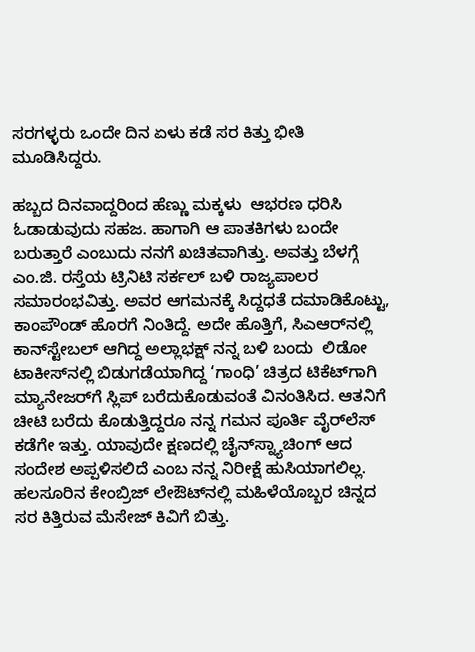ಸರಗಳ್ಳರು ಒಂದೇ ದಿನ ಏಳು ಕಡೆ ಸರ ಕಿತ್ತು ಭೀತಿ ಮೂಡಿಸಿದ್ದರು.

ಹಬ್ಬದ ದಿನವಾದ್ದರಿಂದ ಹೆಣ್ಣು ಮಕ್ಕಳು  ಆಭರಣ ಧರಿಸಿ ಓಡಾಡುವುದು ಸಹಜ. ಹಾಗಾಗಿ ಆ ಪಾತಕಿಗಳು ಬಂದೇ ಬರುತ್ತಾರೆ ಎಂಬುದು ನನಗೆ ಖಚಿತವಾಗಿತ್ತು. ಅವತ್ತು ಬೆಳಗ್ಗೆ ಎಂ.ಜಿ. ರಸ್ತೆಯ ಟ್ರಿನಿಟಿ ಸರ್ಕಲ್ ಬಳಿ ರಾಜ್ಯಪಾಲರ ಸಮಾರಂಭವಿತ್ತು. ಅವರ ಆಗಮನಕ್ಕೆ ಸಿದ್ದಧತೆ ದಮಾಡಿಕೊಟ್ಟು, ಕಾಂಪೌಂಡ್ ಹೊರಗೆ ನಿಂತಿದ್ದೆ. ಅದೇ ಹೊತ್ತಿಗೆ, ಸಿಎಆರ್‌ನಲ್ಲಿ ಕಾನ್‌ಸ್ಟೇಬಲ್ ಆಗಿದ್ದ ಅಲ್ಲಾಭಕ್ಷ್ ನನ್ನ ಬಳಿ ಬಂದು  ಲಿಡೋ ಟಾಕೀಸ್‌ನಲ್ಲಿ ಬಿಡುಗಡೆಯಾಗಿದ್ದ ‘ಗಾಂಧಿ’ ಚಿತ್ರದ ಟಿಕೆಟ್‌ಗಾಗಿ ಮ್ಯಾನೇಜರ್‌ಗೆ ಸ್ಲಿಪ್ ಬರೆದುಕೊಡುವಂತೆ ವಿನಂತಿಸಿದ. ಆತನಿಗೆ ಚೀಟಿ ಬರೆದು ಕೊಡುತ್ತಿದ್ದರೂ ನನ್ನ ಗಮನ ಪೂರ್ತಿ ವೈರ್‌ಲೆಸ್ ಕಡೆಗೇ ಇತ್ತು. ಯಾವುದೇ ಕ್ಷಣದಲ್ಲಿ ಚೈನ್‌ಸ್ನ್ಯಾಚಿಂಗ್ ಆದ ಸಂದೇಶ ಅಪ್ಪಳಿಸಲಿದೆ ಎಂಬ ನನ್ನ ನಿರೀಕ್ಷೆ ಹುಸಿಯಾಗಲಿಲ್ಲ. ಹಲಸೂರಿನ ಕೇಂಬ್ರಿಜ್ ಲೇಔಟ್‌ನಲ್ಲಿ ಮಹಿಳೆಯೊಬ್ಬರ ಚಿನ್ನದ ಸರ ಕಿತ್ತಿರುವ ಮೆಸೇಜ್ ಕಿವಿಗೆ ಬಿತ್ತು.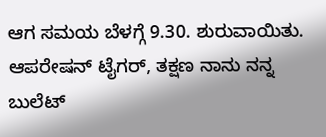ಆಗ ಸಮಯ ಬೆಳಗ್ಗೆ 9.30. ಶುರುವಾಯಿತು. ಆಪರೇಷನ್ ಟೈಗರ್, ತಕ್ಷಣ ನಾನು ನನ್ನ ಬುಲೆಟ್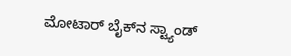ಮೋಟಾರ್ ಬೈಕ್‌ನ ಸ್ಟ್ಯಾಂಡ್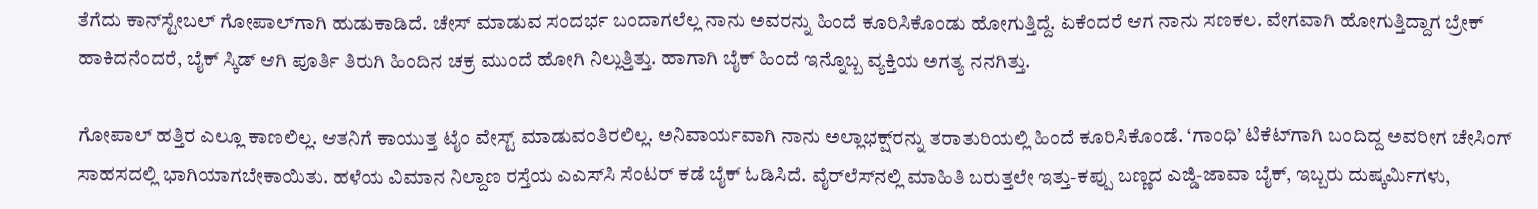ತೆಗೆದು ಕಾನ್‌ಸ್ಟೇಬಲ್ ಗೋಪಾಲ್‌ಗಾಗಿ ಹುಡುಕಾಡಿದೆ. ಚೇಸ್ ಮಾಡುವ ಸಂದರ್ಭ ಬಂದಾಗಲೆಲ್ಲ ನಾನು ಅವರನ್ನು ಹಿಂದೆ ಕೂರಿಸಿಕೊಂಡು ಹೋಗುತ್ತಿದ್ದೆ. ಏಕೆಂದರೆ ಆಗ ನಾನು ಸಣಕಲ. ವೇಗವಾಗಿ ಹೋಗುತ್ತಿದ್ದಾಗ ಬ್ರೇಕ್ ಹಾಕಿದನೆಂದರೆ, ಬೈಕ್ ಸ್ಕಿಡ್ ಆಗಿ ಪೂರ್ತಿ ತಿರುಗಿ ಹಿಂದಿನ ಚಕ್ರ ಮುಂದೆ ಹೋಗಿ ನಿಲ್ಲುತ್ತಿತ್ತು. ಹಾಗಾಗಿ ಬೈಕ್ ಹಿಂದೆ ಇನ್ನೊಬ್ಬ ವ್ಯಕ್ತಿಯ ಅಗತ್ಯ ನನಗಿತ್ತು.

ಗೋಪಾಲ್ ಹತ್ತಿರ ಎಲ್ಲೂ ಕಾಣಲಿಲ್ಲ. ಆತನಿಗೆ ಕಾಯುತ್ತ ಟೈಂ ವೇಸ್ಟ್ ಮಾಡುವಂತಿರಲಿಲ್ಲ. ಅನಿವಾರ್ಯವಾಗಿ ನಾನು ಅಲ್ಲಾಭಕ್ಷ್‌ರನ್ನು ತರಾತುರಿಯಲ್ಲಿ ಹಿಂದೆ ಕೂರಿಸಿಕೊಂಡೆ. ‘ಗಾಂಧಿ’ ಟಿಕೆಟ್‌ಗಾಗಿ ಬಂದಿದ್ದ ಅವರೀಗ ಚೇಸಿಂಗ್ ಸಾಹಸದಲ್ಲಿ ಭಾಗಿಯಾಗಬೇಕಾಯಿತು. ಹಳೆಯ ವಿಮಾನ ನಿಲ್ದಾಣ ರಸ್ತೆಯ ಎಎಸ್‌ಸಿ ಸೆಂಟರ್ ಕಡೆ ಬೈಕ್ ಓಡಿಸಿದೆ. ವೈರ್‌ಲೆಸ್‌ನಲ್ಲಿ ಮಾಹಿತಿ ಬರುತ್ತಲೇ ಇತ್ತು-ಕಪ್ಪು ಬಣ್ಣದ ಎಜ್ಡಿ-ಜಾವಾ ಬೈಕ್, ಇಬ್ಬರು ದುಷ್ಕರ್ಮಿಗಳು,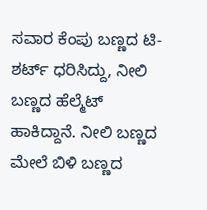ಸವಾರ ಕೆಂಪು ಬಣ್ಣದ ಟಿ-ಶರ್ಟ್ ಧರಿಸಿದ್ದು, ನೀಲಿ ಬಣ್ಣದ ಹೆಲ್ಮೆಟ್ ಹಾಕಿದ್ದಾನೆ. ನೀಲಿ ಬಣ್ಣದ ಮೇಲೆ ಬಿಳಿ ಬಣ್ಣದ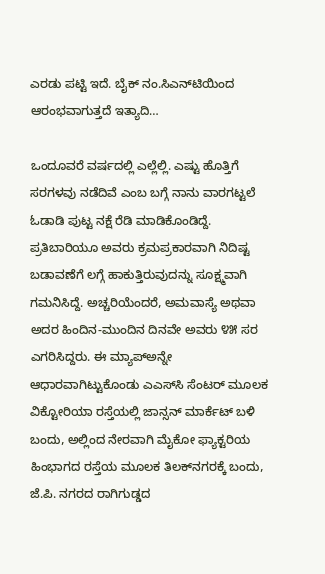ಎರಡು ಪಟ್ಟಿ ಇದೆ. ಬೈಕ್ ನಂ.ಸಿಎನ್‌ಟಿಯಿಂದ ಆರಂಭವಾಗುತ್ತದೆ ಇತ್ಯಾದಿ…

ಒಂದೂವರೆ ವರ್ಷದಲ್ಲಿ ಎಲ್ಲೆಲ್ಲಿ. ಎಷ್ಟು ಹೊತ್ತಿಗೆ ಸರಗಳವು ನಡೆದಿವೆ ಎಂಬ ಬಗ್ಗೆ ನಾನು ವಾರಗಟ್ಟಲೆ ಓಡಾಡಿ ಪುಟ್ಟ ನಕ್ಷೆ ರೆಡಿ ಮಾಡಿಕೊಂಡಿದ್ದೆ. ಪ್ರತಿಬಾರಿಯೂ ಅವರು ಕ್ರಮಪ್ರಕಾರವಾಗಿ ನಿದಿಷ್ಟ ಬಡಾವಣೆಗೆ ಲಗ್ಗೆ ಹಾಕುತ್ತಿರುವುದನ್ನು ಸೂಕ್ಷ್ಮವಾಗಿ ಗಮನಿಸಿದ್ದೆ. ಅಚ್ಚರಿಯೆಂದರೆ, ಅಮವಾಸ್ಯೆ ಅಥವಾ ಅದರ ಹಿಂದಿನ-ಮುಂದಿನ ದಿನವೇ ಅವರು ೪೫ ಸರ ಎಗರಿಸಿದ್ದರು. ಈ ಮ್ಯಾಪ್‌ಅನ್ನೇ ಆಧಾರವಾಗಿಟ್ಟುಕೊಂಡು ಎಎಸ್‌ಸಿ ಸೆಂಟರ್ ಮೂಲಕ ವಿಕ್ಟೋರಿಯಾ ರಸ್ತೆಯಲ್ಲಿ ಜಾನ್ಸನ್ ಮಾರ್ಕೆಟ್ ಬಳಿ ಬಂದು, ಅಲ್ಲಿಂದ ನೇರವಾಗಿ ಮೈಕೋ ಫ್ಯಾಕ್ಟರಿಯ ಹಿಂಭಾಗದ ರಸ್ತೆಯ ಮೂಲಕ ತಿಲಕ್‌ನಗರಕ್ಕೆ ಬಂದು, ಜೆ.ಪಿ. ನಗರದ ರಾಗಿಗುಡ್ಡದ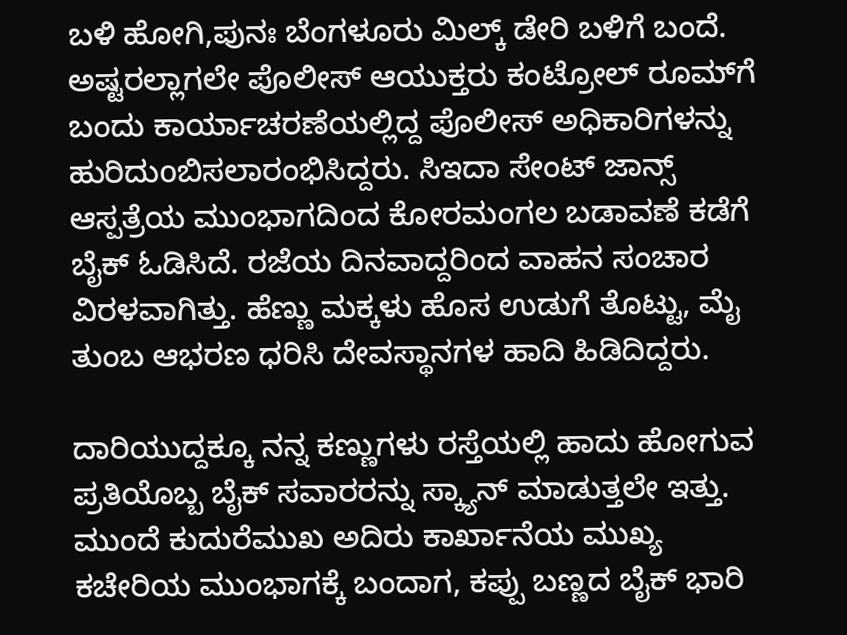ಬಳಿ ಹೋಗಿ,ಪುನಃ ಬೆಂಗಳೂರು ಮಿಲ್ಕ್ ಡೇರಿ ಬಳಿಗೆ ಬಂದೆ. ಅಷ್ಟರಲ್ಲಾಗಲೇ ಪೊಲೀಸ್ ಆಯುಕ್ತರು ಕಂಟ್ರೋಲ್ ರೂಮ್‌ಗೆ ಬಂದು ಕಾರ್ಯಾಚರಣೆಯಲ್ಲಿದ್ದ ಪೊಲೀಸ್ ಅಧಿಕಾರಿಗಳನ್ನು ಹುರಿದುoಬಿಸಲಾರಂಭಿಸಿದ್ದರು. ಸಿಇದಾ ಸೇಂಟ್ ಜಾನ್ಸ್ ಆಸ್ಪತ್ರೆಯ ಮುಂಭಾಗದಿಂದ ಕೋರಮಂಗಲ ಬಡಾವಣೆ ಕಡೆಗೆ ಬೈಕ್ ಓಡಿಸಿದೆ. ರಜೆಯ ದಿನವಾದ್ದರಿಂದ ವಾಹನ ಸಂಚಾರ ವಿರಳವಾಗಿತ್ತು. ಹೆಣ್ಣು ಮಕ್ಕಳು ಹೊಸ ಉಡುಗೆ ತೊಟ್ಟು, ಮೈ ತುಂಬ ಆಭರಣ ಧರಿಸಿ ದೇವಸ್ಥಾನಗಳ ಹಾದಿ ಹಿಡಿದಿದ್ದರು.

ದಾರಿಯುದ್ದಕ್ಕೂ ನನ್ನ ಕಣ್ಣುಗಳು ರಸ್ತೆಯಲ್ಲಿ ಹಾದು ಹೋಗುವ ಪ್ರತಿಯೊಬ್ಬ ಬೈಕ್ ಸವಾರರನ್ನು ಸ್ಕ್ಯಾನ್ ಮಾಡುತ್ತಲೇ ಇತ್ತು. ಮುಂದೆ ಕುದುರೆಮುಖ ಅದಿರು ಕಾರ್ಖಾನೆಯ ಮುಖ್ಯ ಕಚೇರಿಯ ಮುಂಭಾಗಕ್ಕೆ ಬಂದಾಗ, ಕಪ್ಪು ಬಣ್ಣದ ಬೈಕ್ ಭಾರಿ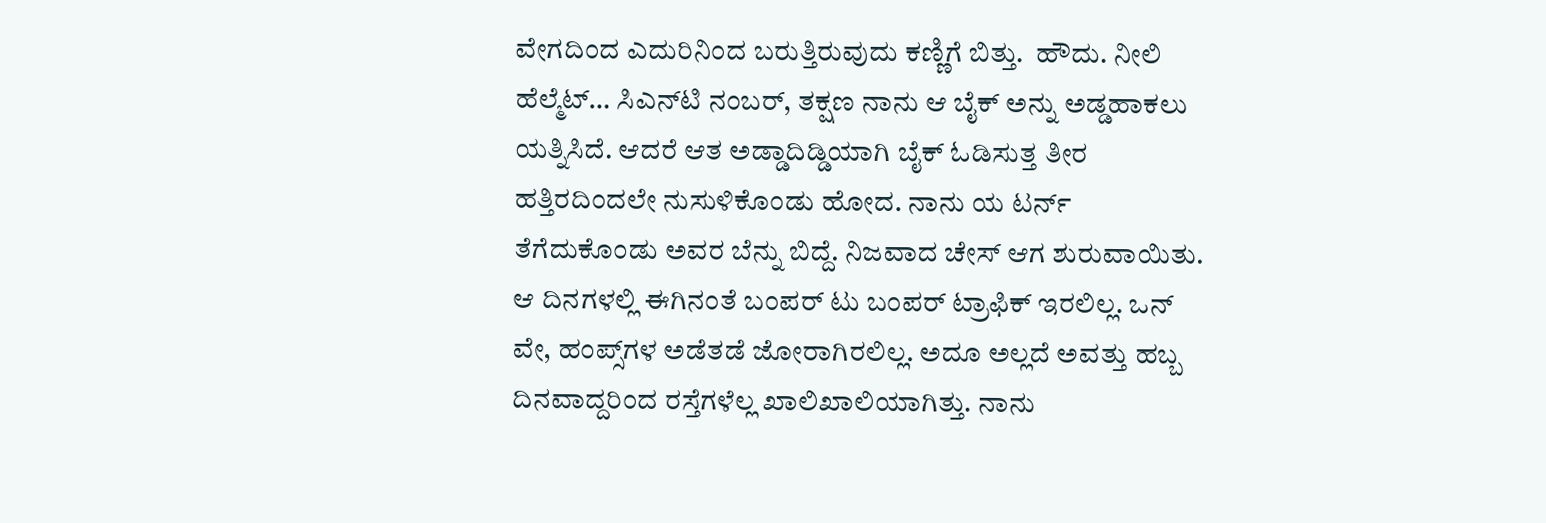ವೇಗದಿಂದ ಎದುರಿನಿಂದ ಬರುತ್ತಿರುವುದು ಕಣ್ಣಿಗೆ ಬಿತ್ತು.  ಹೌದು. ನೀಲಿ ಹೆಲ್ಮೆಟ್… ಸಿಎನ್‌ಟಿ ನಂಬರ್, ತಕ್ಷಣ ನಾನು ಆ ಬೈಕ್‌ ಅನ್ನು ಅಡ್ಡಹಾಕಲು ಯತ್ನಿಸಿದೆ. ಆದರೆ ಆತ ಅಡ್ಡಾದಿಡ್ಡಿಯಾಗಿ ಬೈಕ್ ಓಡಿಸುತ್ತ ತೀರ ಹತ್ತಿರದಿಂದಲೇ ನುಸುಳಿಕೊಂಡು ಹೋದ. ನಾನು ಯ ಟರ್ನ್ ತೆಗೆದುಕೊಂಡು ಅವರ ಬೆನ್ನು ಬಿದ್ದೆ. ನಿಜವಾದ ಚೇಸ್ ಆಗ ಶುರುವಾಯಿತು. ಆ ದಿನಗಳಲ್ಲಿ ಈಗಿನಂತೆ ಬಂಪರ್ ಟು ಬಂಪರ್ ಟ್ರಾಫಿಕ್ ಇರಲಿಲ್ಲ. ಒನ್ ವೇ, ಹಂಪ್ಸ್‌ಗಳ ಅಡೆತಡೆ ಜೋರಾಗಿರಲಿಲ್ಲ. ಅದೂ ಅಲ್ಲದೆ ಅವತ್ತು ಹಬ್ಬ ದಿನವಾದ್ದರಿಂದ ರಸ್ತೆಗಳೆಲ್ಲ ಖಾಲಿಖಾಲಿಯಾಗಿತ್ತು. ನಾನು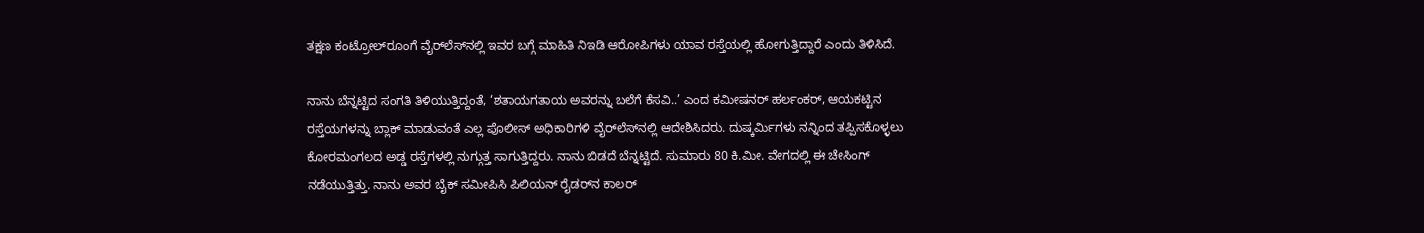ತಕ್ಷಣ ಕಂಟ್ರೋಲ್‌ರೂಂಗೆ ವೈರ್‌ಲೆಸ್‌ನಲ್ಲಿ ಇವರ ಬಗ್ಗೆ ಮಾಹಿತಿ ನಿಇಡಿ ಆರೋಪಿಗಳು ಯಾವ ರಸ್ತೆಯಲ್ಲಿ ಹೋಗುತ್ತಿದ್ದಾರೆ ಎಂದು ತಿಳಿಸಿದೆ.

ನಾನು ಬೆನ್ನಟ್ಟಿದ ಸಂಗತಿ ತಿಳಿಯುತ್ತಿದ್ದಂತೆ, ‘ಶತಾಯಗತಾಯ ಅವರನ್ನು ಬಲೆಗೆ ಕೆಸವಿ..’ ಎಂದ ಕಮೀಷನರ್ ಹರ್ಲಂಕರ್, ಆಯಕಟ್ಟಿನ ರಸ್ತೆಯಗಳನ್ನು ಬ್ಲಾಕ್ ಮಾಡುವಂತೆ ಎಲ್ಲ ಪೊಲೀಸ್ ಅಧಿಕಾರಿಗಳಿ ವೈರ್‌ಲೆಸ್‌ನಲ್ಲಿ ಆದೇಶಿಸಿದರು. ದುಷ್ಕರ್ಮಿಗಳು ನನ್ನಿಂದ ತಪ್ಪಿಸಕೊಳ್ಳಲು ಕೋರಮಂಗಲದ ಅಡ್ಡ ರಸ್ತೆಗಳಲ್ಲಿ ನುಗ್ಗುತ್ತ ಸಾಗುತ್ತಿದ್ದರು. ನಾನು ಬಿಡದೆ ಬೆನ್ನಟ್ಟಿದೆ. ಸುಮಾರು 80 ಕಿ.ಮೀ. ವೇಗದಲ್ಲಿ ಈ ಚೇಸಿಂಗ್ ನಡೆಯುತ್ತಿತ್ತು. ನಾನು ಅವರ ಬೈಕ್ ಸಮೀಪಿಸಿ ಪಿಲಿಯನ್ ರೈಡರ್‌ನ ಕಾಲರ್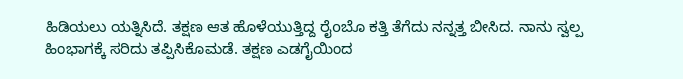ಹಿಡಿಯಲು ಯತ್ನಿಸಿದೆ. ತಕ್ಷಣ ಆತ ಹೊಳೆಯುತ್ತಿದ್ದ ರೈoಬೊ ಕತ್ತಿ ತೆಗೆದು ನನ್ನತ್ತ ಬೀಸಿದ. ನಾನು ಸ್ವಲ್ಪ ಹಿಂಭಾಗಕ್ಕೆ ಸರಿದು ತಪ್ಪಿಸಿಕೊಮಡೆ. ತಕ್ಷಣ ಎಡಗೈಯಿಂದ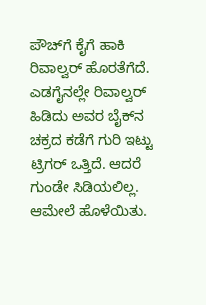ಪೌಚ್‌ಗೆ ಕೈಗೆ ಹಾಕಿ ರಿವಾಲ್ವರ್ ಹೊರತೆಗೆದೆ. ಎಡಗೈನಲ್ಲೇ ರಿವಾಲ್ವರ್ ಹಿಡಿದು ಅವರ ಬೈಕ್‌ನ ಚಕ್ರದ ಕಡೆಗೆ ಗುರಿ ಇಟ್ಟು ಟ್ರಿಗರ್ ಒತ್ತಿದೆ. ಆದರೆ ಗುಂಡೇ ಸಿಡಿಯಲಿಲ್ಲ. ಆಮೇಲೆ ಹೊಳೆಯಿತು.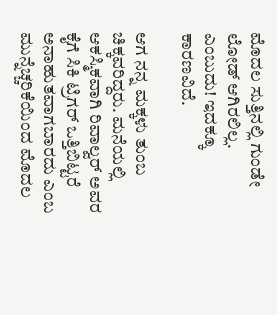ಮೊದಲ ಸುತ್ತಿನಲ್ಲಿ ಗುಂಡೇ ಲೋಡ್ ಆಗಿರಲಿಲ್ಲ. ಎಂಬುದು! ಇದಕ್ಕೂ ಕಾರಣವಿದೆ.

ಆಗ ನನ್ನ ಮಕ್ಕಳು ತುಂಬ ಚಿಕ್ಕವರಿದ್ದರು. ಮನೆಯಲ್ಲಿ ಆಕಸ್ಮಿಕವಾಗಿ ರಿವಾಲ್ವರ್ ಅವರ ಕೈಗೆ ಸಿಕಿ ಟ್ರಿಗರ್ ಒತ್ತಿಬಿಟ್ಟರೆ ಅನಾಹುತವಾಗಬಾರದು ಎಂಬ ಮುನ್ನೆಚ್ಚರಿಕೆಯಿಂದ ಮೊದಲ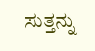ಸುತ್ತನ್ನು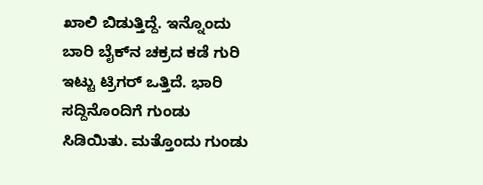ಖಾಲಿ ಬಿಡುತ್ತಿದ್ದೆ. ಇನ್ನೊಂದು ಬಾರಿ ಬೈಕ್‌ನ ಚಕ್ರದ ಕಡೆ ಗುರಿ ಇಟ್ಟು ಟ್ರಿಗರ್ ಒತ್ತಿದೆ. ಭಾರಿ ಸದ್ದಿನೊಂದಿಗೆ ಗುಂಡು ಸಿಡಿಯಿತು. ಮತ್ತೊಂದು ಗುಂಡು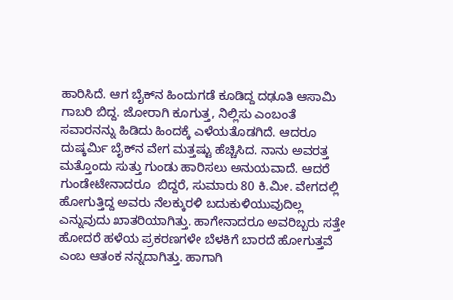ಹಾರಿಸಿದೆ. ಆಗ ಬೈಕ್‌ನ ಹಿಂದುಗಡೆ ಕೂಡಿದ್ದ ದಢೂತಿ ಆಸಾಮಿ ಗಾಬರಿ ಬಿದ್ದ. ಜೋರಾಗಿ ಕೂಗುತ್ತ, ನಿಲ್ಲಿಸು ಎಂಬಂತೆ ಸವಾರನನ್ನು ಹಿಡಿದು ಹಿಂದಕ್ಕೆ ಎಳೆಯತೊಡಗಿದೆ. ಆದರೂ ದುಷ್ಕರ್ಮಿ ಬೈಕ್‌ನ ವೇಗ ಮತ್ತಷ್ಟು ಹೆಚ್ಚಿಸಿದ. ನಾನು ಅವರತ್ತ ಮತ್ತೊಂದು ಸುತ್ತು ಗುಂಡು ಹಾರಿಸಲು ಅನುಯವಾದೆ. ಆದರೆ ಗುಂಡೇಟೇನಾದರೂ  ಬಿದ್ದರೆ, ಸುಮಾರು 80 ಕಿ.ಮೀ. ವೇಗದಲ್ಲಿ ಹೋಗುತ್ತಿದ್ದ ಅವರು ನೆಲಕ್ಕುರಳಿ ಬದುಕುಳಿಯುವುದಿಲ್ಲ ಎನ್ನುವುದು ಖಾತರಿಯಾಗಿತ್ತು. ಹಾಗೇನಾದರೂ ಅವರಿಬ್ಬರು ಸತ್ತೇ ಹೋದರೆ ಹಳೆಯ ಪ್ರಕರಣಗಳೇ ಬೆಳಕಿಗೆ ಬಾರದೆ ಹೋಗುತ್ತವೆ ಎಂಬ ಆತಂಕ ನನ್ನದಾಗಿತ್ತು. ಹಾಗಾಗಿ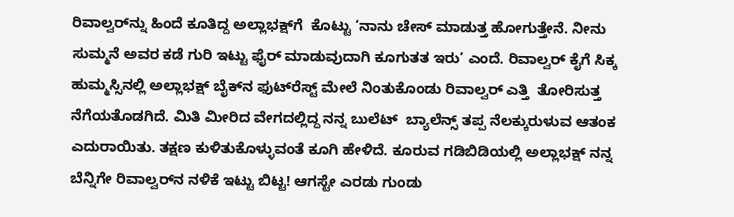ರಿವಾಲ್ವರ್‌ನ್ನು ಹಿಂದೆ ಕೂತಿದ್ದ ಅಲ್ಲಾಭಕ್ಷ್‌ಗೆ  ಕೊಟ್ಟು ‘ನಾನು ಚೇಸ್ ಮಾಡುತ್ತ ಹೋಗುತ್ತೇನೆ. ನೀನು ಸುಮ್ಮನೆ ಅವರ ಕಡೆ ಗುರಿ ಇಟ್ಟು ಫೈರ್ ಮಾಡುವುದಾಗಿ ಕೂಗುತತ ಇರು’ ಎಂದೆ. ರಿವಾಲ್ವರ್ ಕೈಗೆ ಸಿಕ್ಕ ಹುಮ್ಮಸ್ಸಿನಲ್ಲಿ ಅಲ್ಲಾಭಕ್ಷ್ ಬೈಕ್‌ನ ಫುಟ್‌ರೆಸ್ಟ್ ಮೇಲೆ ನಿಂತುಕೊಂಡು ರಿವಾಲ್ವರ್ ಎತ್ತಿ  ತೋರಿಸುತ್ತ ನೆಗೆಯತೊಡಗಿದೆ. ಮಿತಿ ಮೀರಿದ ವೇಗದಲ್ಲಿದ್ದ ನನ್ನ ಬುಲೆಟ್  ಬ್ಯಾಲೆನ್ಸ್ ತಪ್ಪ ನೆಲಕ್ಕುರುಳುವ ಆತಂಕ ಎದುರಾಯಿತು. ತಕ್ಷಣ ಕುಳಿತುಕೊಳ್ಳುವಂತೆ ಕೂಗಿ ಹೇಳಿದೆ. ಕೂರುವ ಗಡಿಬಿಡಿಯಲ್ಲಿ ಅಲ್ಲಾಭಕ್ಷ್ ನನ್ನ ಬೆನ್ನಿಗೇ ರಿವಾಲ್ವರ್‌ನ ನಳಿಕೆ ಇಟ್ಟು ಬಿಟ್ಟ! ಆಗಸ್ಟೇ ಎರಡು ಗುಂಡು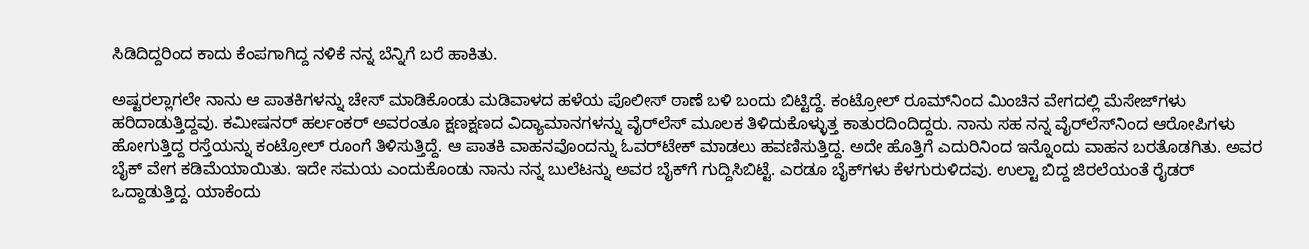ಸಿಡಿದಿದ್ದರಿಂದ ಕಾದು ಕೆಂಪಗಾಗಿದ್ದ ನಳಿಕೆ ನನ್ನ ಬೆನ್ನಿಗೆ ಬರೆ ಹಾಕಿತು.

ಅಷ್ಟರಲ್ಲಾಗಲೇ ನಾನು ಆ ಪಾತಕಿಗಳನ್ನು ಚೇಸ್ ಮಾಡಿಕೊಂಡು ಮಡಿವಾಳದ ಹಳೆಯ ಪೊಲೀಸ್ ಠಾಣೆ ಬಳಿ ಬಂದು ಬಿಟ್ಟಿದ್ದೆ. ಕಂಟ್ರೋಲ್ ರೂಮ್‌ನಿಂದ ಮಿಂಚಿನ ವೇಗದಲ್ಲಿ ಮೆಸೇಜ್‌ಗಳು ಹರಿದಾಡುತ್ತಿದ್ದವು. ಕಮೀಷನರ್ ಹರ್ಲಂಕರ್ ಅವರಂತೂ ಕ್ಷಣಕ್ಷಣದ ವಿದ್ಯಾಮಾನಗಳನ್ನು ವೈರ್‌ಲೆಸ್ ಮೂಲಕ ತಿಳಿದುಕೊಳ್ಳುತ್ತ ಕಾತುರದಿಂದಿದ್ದರು. ನಾನು ಸಹ ನನ್ನ ವೈರ್‌ಲೆಸ್‌ನಿಂದ ಆರೋಪಿಗಳು ಹೋಗುತ್ತಿದ್ದ ರಸ್ತೆಯನ್ನು ಕಂಟ್ರೋಲ್ ರೂಂಗೆ ತಿಳಿಸುತ್ತಿದ್ದೆ. ಆ ಪಾತಕಿ ವಾಹನವೊಂದನ್ನು ಓವರ್‌ಟೇಕ್ ಮಾಡಲು ಹವಣಿಸುತ್ತಿದ್ದ. ಅದೇ ಹೊತ್ತಿಗೆ ಎದುರಿನಿಂದ ಇನ್ನೊಂದು ವಾಹನ ಬರತೊಡಗಿತು. ಅವರ ಬೈಕ್ ವೇಗ ಕಡಿಮೆಯಾಯಿತು. ಇದೇ ಸಮಯ ಎಂದುಕೊಂಡು ನಾನು ನನ್ನ ಬುಲೆಟನ್ನು ಅವರ ಬೈಕ್‌ಗೆ ಗುದ್ದಿಸಿಬಿಟ್ಟೆ. ಎರಡೂ ಬೈಕ್‌ಗಳು ಕೆಳಗುರುಳಿದವು. ಉಲ್ಟಾ ಬಿದ್ದ ಜಿರಲೆಯಂತೆ ರೈಡರ್ ಒದ್ದಾಡುತ್ತಿದ್ದ. ಯಾಕೆಂದು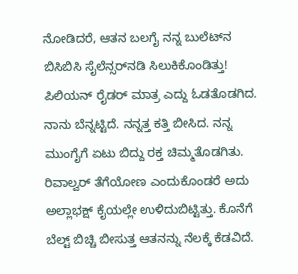ನೋಡಿದರೆ, ಆತನ ಬಲಗೈ ನನ್ನ ಬುಲೆಟ್‌ನ ಬಿಸಿಬಿಸಿ ಸೈಲೆನ್ಸರ್‌ನಡಿ ಸಿಲುಕಿಕೊಂಡಿತ್ತು! ಪಿಲಿಯನ್ ರೈಡರ್ ಮಾತ್ರ ಎದ್ದು ಓಡತೊಡಗಿದ. ನಾನು ಬೆನ್ನಟ್ಟಿದೆ. ನನ್ನತ್ತ ಕತ್ತಿ ಬೀಸಿದ. ನನ್ನ ಮುಂಗೈಗೆ ಏಟು ಬಿದ್ದು ರಕ್ತ ಚಿಮ್ಮತೊಡಗಿತು. ರಿವಾಲ್ವರ್ ತೆಗೆಯೋಣ ಎಂದುಕೊಂಡರೆ ಅದು ಅಲ್ಲಾಭಕ್ಷ್ ಕೈಯಲ್ಲೇ ಉಳಿದುಬಿಟ್ಟಿತ್ತು. ಕೊನೆಗೆ ಬೆಲ್ಟ್ ಬಿಚ್ಚಿ ಬೀಸುತ್ತ ಆತನನ್ನು ನೆಲಕ್ಕೆ ಕೆಡವಿದೆ.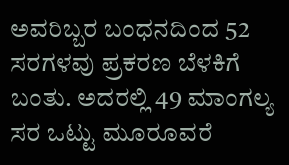ಅವರಿಬ್ಬರ ಬಂಧನದಿಂದ 52 ಸರಗಳವು ಪ್ರಕರಣ ಬೆಳಕಿಗೆ ಬಂತು. ಅದರಲ್ಲಿ 49 ಮಾಂಗಲ್ಯ ಸರ ಒಟ್ಟು ಮೂರೂವರೆ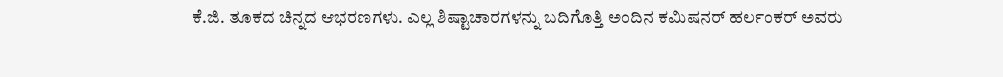ಕೆ.ಜಿ. ತೂಕದ ಚಿನ್ನದ ಆಭರಣಗಳು. ಎಲ್ಲ ಶಿಷ್ಟಾಚಾರಗಳನ್ನು ಬದಿಗೊತ್ತಿ ಅಂದಿನ ಕಮಿಷನರ್ ಹರ್ಲಂಕರ್ ಅವರು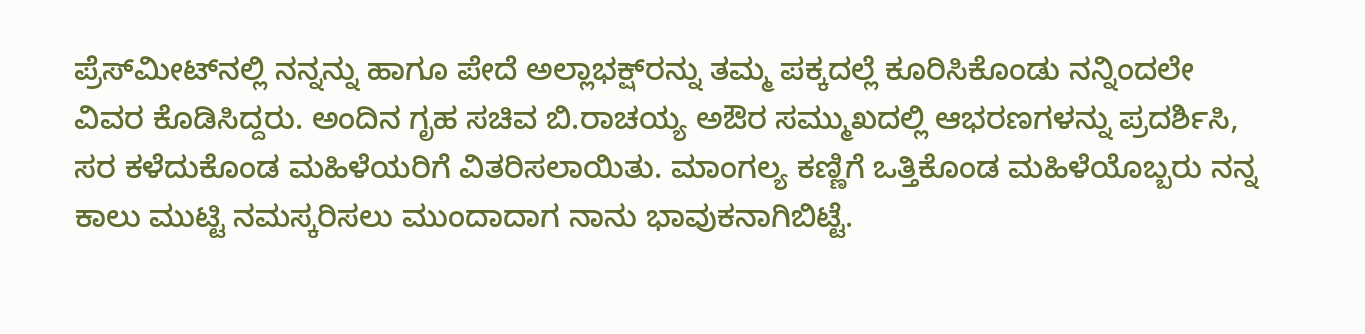ಪ್ರೆಸ್‌ಮೀಟ್‌ನಲ್ಲಿ ನನ್ನನ್ನು ಹಾಗೂ ಪೇದೆ ಅಲ್ಲಾಭಕ್ಷ್‌ರನ್ನು ತಮ್ಮ ಪಕ್ಕದಲ್ಲೆ ಕೂರಿಸಿಕೊಂಡು ನನ್ನಿಂದಲೇ ವಿವರ ಕೊಡಿಸಿದ್ದರು. ಅಂದಿನ ಗೃಹ ಸಚಿವ ಬಿ.ರಾಚಯ್ಯ ಅಔರ ಸಮ್ಮುಖದಲ್ಲಿ ಆಭರಣಗಳನ್ನು ಪ್ರದರ್ಶಿಸಿ, ಸರ ಕಳೆದುಕೊಂಡ ಮಹಿಳೆಯರಿಗೆ ವಿತರಿಸಲಾಯಿತು. ಮಾಂಗಲ್ಯ ಕಣ್ಣಿಗೆ ಒತ್ತಿಕೊಂಡ ಮಹಿಳೆಯೊಬ್ಬರು ನನ್ನ ಕಾಲು ಮುಟ್ಟಿ ನಮಸ್ಕರಿಸಲು ಮುಂದಾದಾಗ ನಾನು ಭಾವುಕನಾಗಿಬಿಟ್ಟೆ.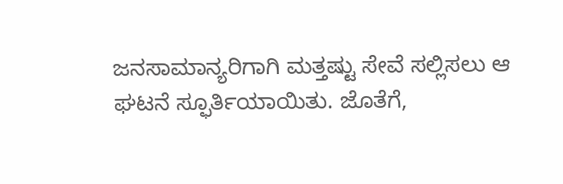ಜನಸಾಮಾನ್ಯರಿಗಾಗಿ ಮತ್ತಷ್ಟು ಸೇವೆ ಸಲ್ಲಿಸಲು ಆ ಘಟನೆ ಸ್ಫೂರ್ತಿಯಾಯಿತು. ಜೊತೆಗೆ,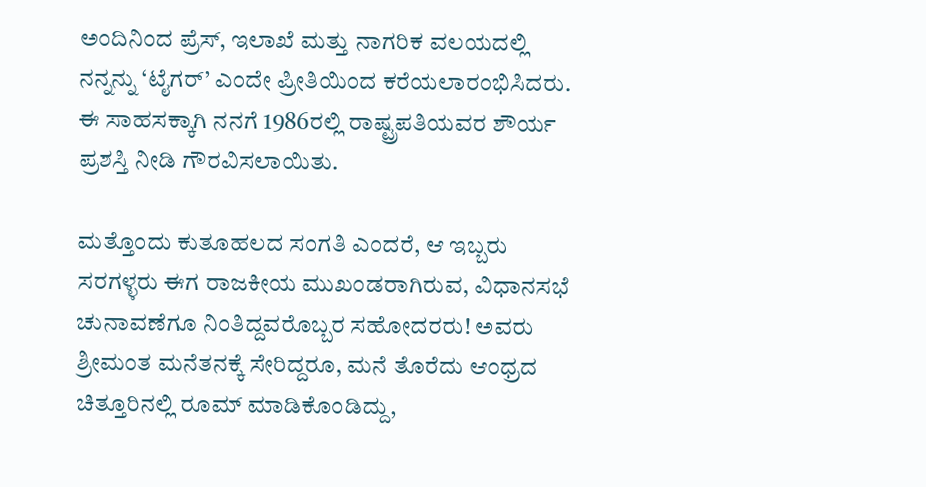ಅಂದಿನಿಂದ ಪ್ರೆಸ್, ಇಲಾಖೆ ಮತ್ತು ನಾಗರಿಕ ವಲಯದಲ್ಲಿ ನನ್ನನ್ನು ‘ಟೈಗರ್’ ಎಂದೇ ಪ್ರೀತಿಯಿಂದ ಕರೆಯಲಾರಂಭಿಸಿದರು. ಈ ಸಾಹಸಕ್ಕಾಗಿ ನನಗೆ 1986ರಲ್ಲಿ ರಾಷ್ಟ್ರಪತಿಯವರ ಶೌರ್ಯ ಪ್ರಶಸ್ತಿ ನೀಡಿ ಗೌರವಿಸಲಾಯಿತು.

ಮತ್ತೊಂದು ಕುತೂಹಲದ ಸಂಗತಿ ಎಂದರೆ, ಆ ಇಬ್ಬರು ಸರಗಳ್ಳರು ಈಗ ರಾಜಕೀಯ ಮುಖಂಡರಾಗಿರುವ, ವಿಧಾನಸಭೆ ಚುನಾವಣೆಗೂ ನಿಂತಿದ್ದವರೊಬ್ಬರ ಸಹೋದರರು! ಅವರು ಶ್ರೀಮಂತ ಮನೆತನಕ್ಕೆ ಸೇರಿದ್ದರೂ, ಮನೆ ತೊರೆದು ಆಂಧ್ರದ ಚಿತ್ತೂರಿನಲ್ಲಿ ರೂಮ್ ಮಾಡಿಕೊಂಡಿದ್ದು,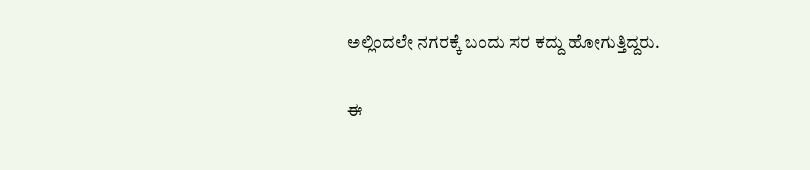ಅಲ್ಲಿಂದಲೇ ನಗರಕ್ಕೆ ಬಂದು ಸರ ಕದ್ದು ಹೋಗುತ್ತಿದ್ದರು.

ಈ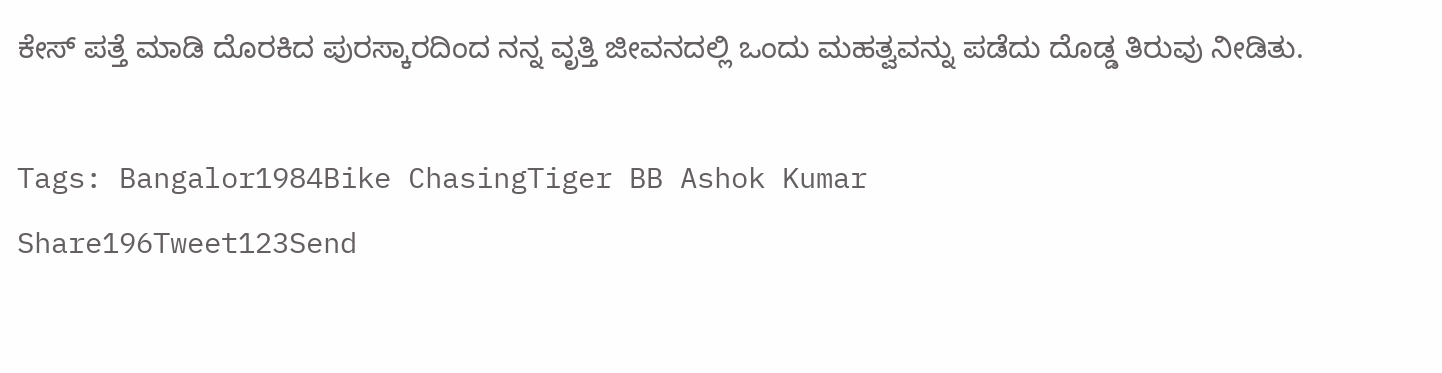ಕೇಸ್ ಪತ್ತೆ ಮಾಡಿ ದೊರಕಿದ ಪುರಸ್ಕಾರದಿಂದ ನನ್ನ ವೃತ್ತಿ ಜೀವನದಲ್ಲಿ ಒಂದು ಮಹತ್ವವನ್ನು ಪಡೆದು ದೊಡ್ಡ ತಿರುವು ನೀಡಿತು.

Tags: Bangalor1984Bike ChasingTiger BB Ashok Kumar
Share196Tweet123Send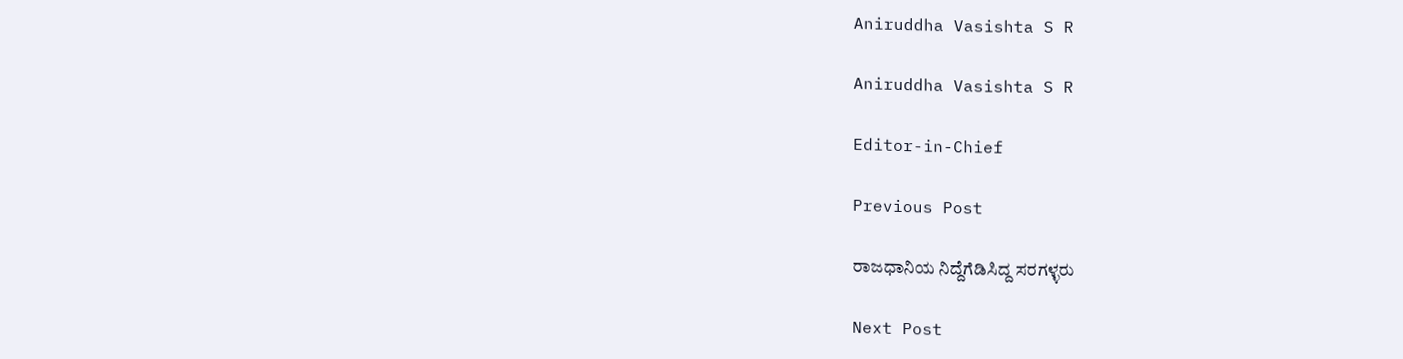Aniruddha Vasishta S R

Aniruddha Vasishta S R

Editor-in-Chief

Previous Post

ರಾಜಧಾನಿಯ ನಿದ್ದೆಗೆಡಿಸಿದ್ದ ಸರಗಳ್ಳರು

Next Post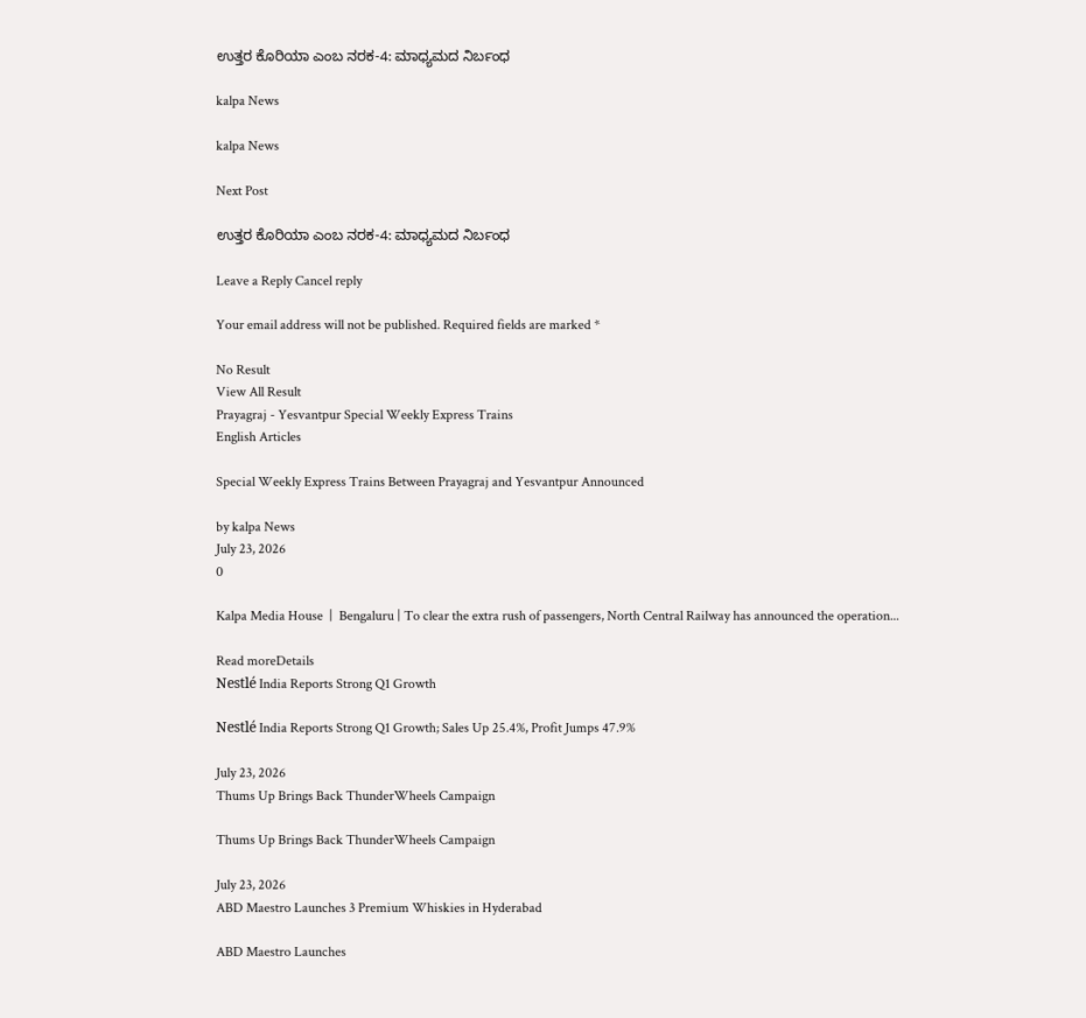ಉತ್ತರ ಕೊರಿಯಾ ಎಂಬ ನರಕ-4: ಮಾಧ್ಯಮದ ನಿರ್ಬಂಧ

kalpa News

kalpa News

Next Post

ಉತ್ತರ ಕೊರಿಯಾ ಎಂಬ ನರಕ-4: ಮಾಧ್ಯಮದ ನಿರ್ಬಂಧ

Leave a Reply Cancel reply

Your email address will not be published. Required fields are marked *

No Result
View All Result
Prayagraj - Yesvantpur Special Weekly Express Trains
English Articles

Special Weekly Express Trains Between Prayagraj and Yesvantpur Announced

by kalpa News
July 23, 2026
0

Kalpa Media House  |  Bengaluru | To clear the extra rush of passengers, North Central Railway has announced the operation...

Read moreDetails
Nestlé India Reports Strong Q1 Growth

Nestlé India Reports Strong Q1 Growth; Sales Up 25.4%, Profit Jumps 47.9%

July 23, 2026
Thums Up Brings Back ThunderWheels Campaign

Thums Up Brings Back ThunderWheels Campaign

July 23, 2026
ABD Maestro Launches 3 Premium Whiskies in Hyderabad

ABD Maestro Launches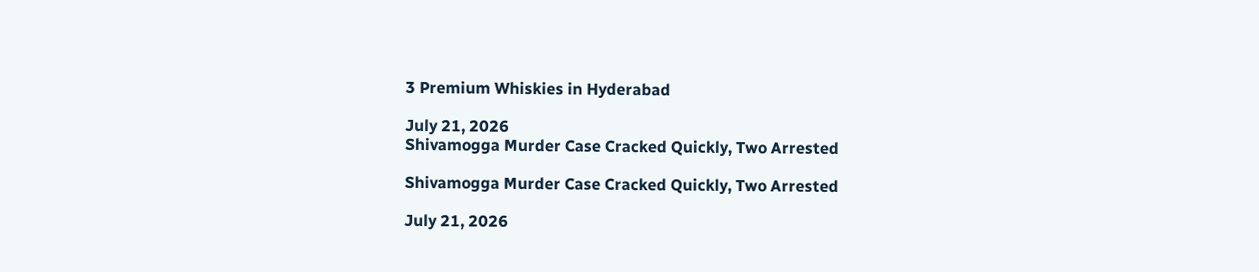3 Premium Whiskies in Hyderabad

July 21, 2026
Shivamogga Murder Case Cracked Quickly, Two Arrested

Shivamogga Murder Case Cracked Quickly, Two Arrested

July 21, 2026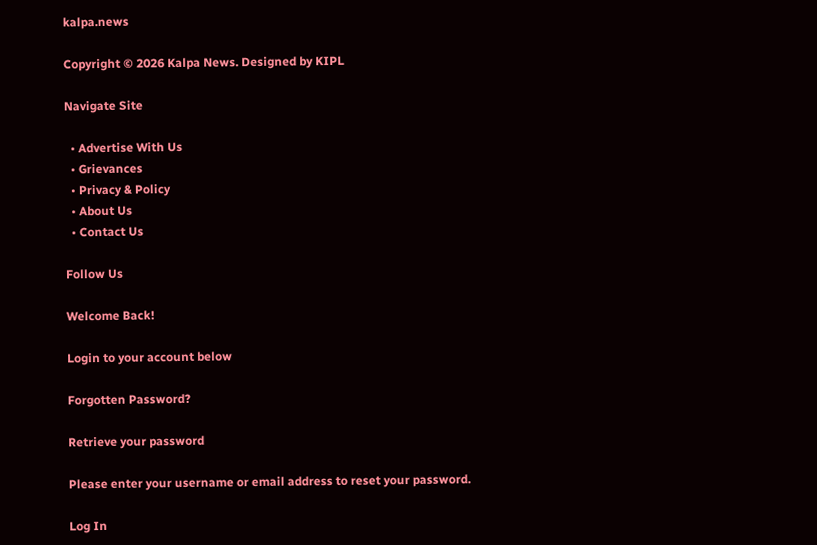kalpa.news

Copyright © 2026 Kalpa News. Designed by KIPL

Navigate Site

  • Advertise With Us
  • Grievances
  • Privacy & Policy
  • About Us
  • Contact Us

Follow Us

Welcome Back!

Login to your account below

Forgotten Password?

Retrieve your password

Please enter your username or email address to reset your password.

Log In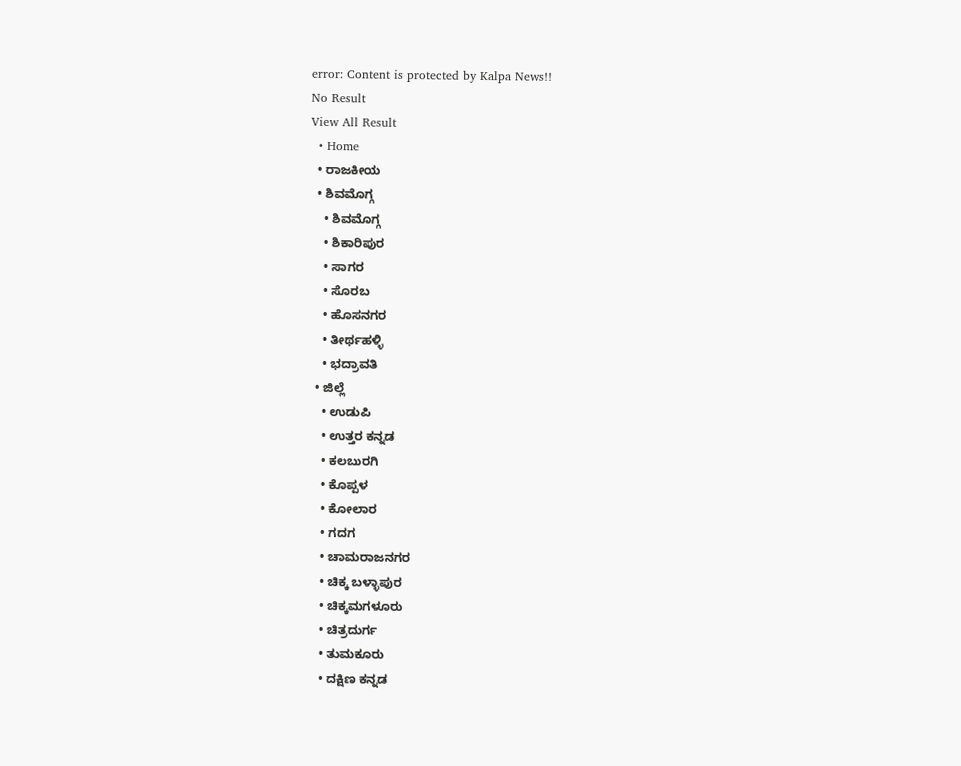error: Content is protected by Kalpa News!!
No Result
View All Result
  • Home
  • ರಾಜಕೀಯ
  • ಶಿವಮೊಗ್ಗ
    • ಶಿವಮೊಗ್ಗ
    • ಶಿಕಾರಿಪುರ
    • ಸಾಗರ
    • ಸೊರಬ
    • ಹೊಸನಗರ
    • ತೀರ್ಥಹಳ್ಳಿ
    • ಭದ್ರಾವತಿ
  • ಜಿಲ್ಲೆ
    • ಉಡುಪಿ
    • ಉತ್ತರ ಕನ್ನಡ
    • ಕಲಬುರಗಿ
    • ಕೊಪ್ಪಳ
    • ಕೋಲಾರ
    • ಗದಗ
    • ಚಾಮರಾಜನಗರ
    • ಚಿಕ್ಕ ಬಳ್ಳಾಪುರ
    • ಚಿಕ್ಕಮಗಳೂರು
    • ಚಿತ್ರದುರ್ಗ
    • ತುಮಕೂರು
    • ದಕ್ಷಿಣ ಕನ್ನಡ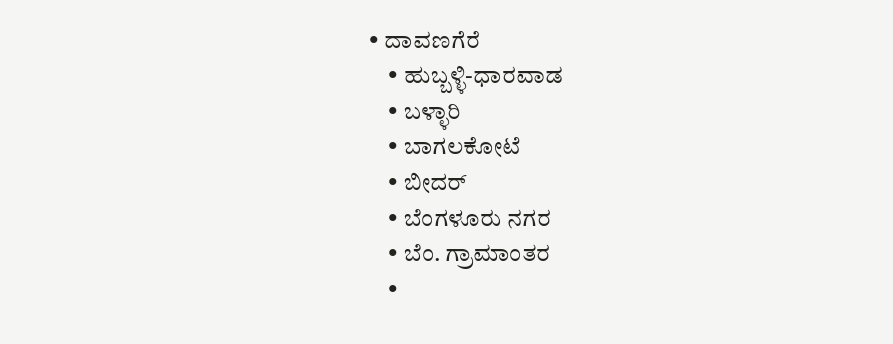• ದಾವಣಗೆರೆ
    • ಹುಬ್ಬಳ್ಳಿ-ಧಾರವಾಡ
    • ಬಳ್ಳಾರಿ
    • ಬಾಗಲಕೋಟೆ
    • ಬೀದರ್
    • ಬೆಂಗಳೂರು ನಗರ
    • ಬೆಂ. ಗ್ರಾಮಾಂತರ
    •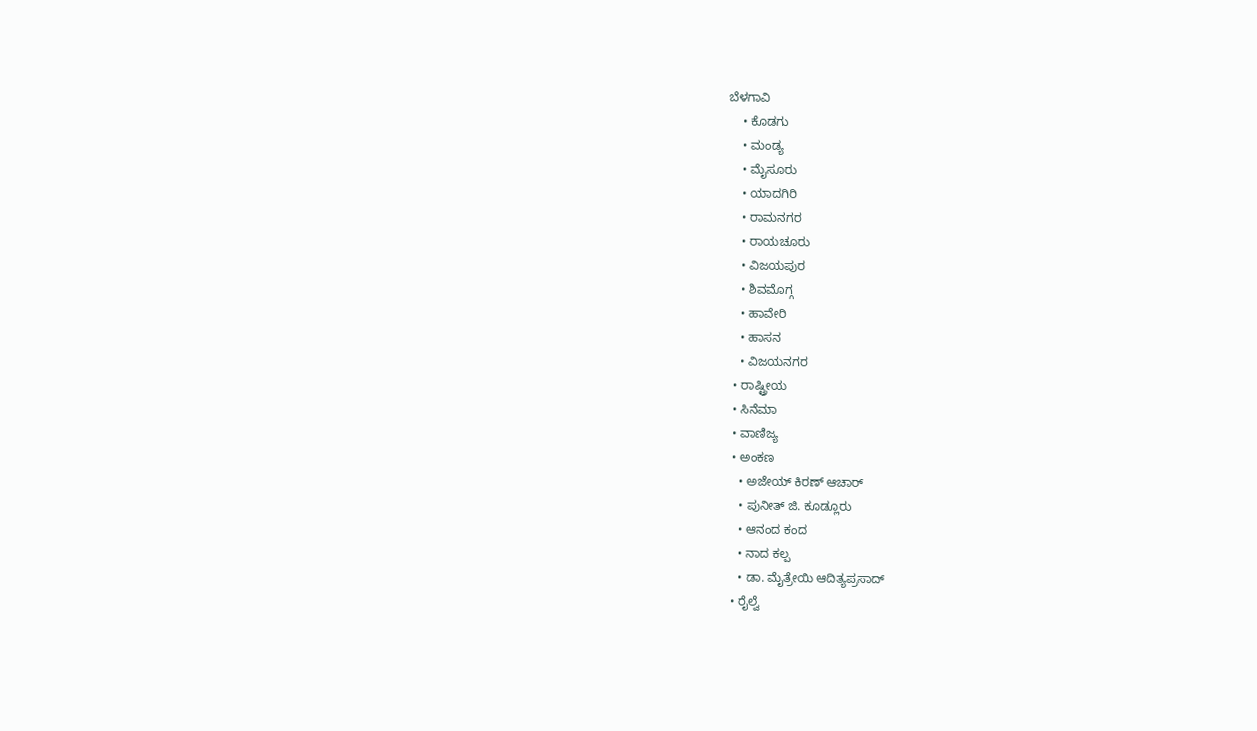ಬೆಳಗಾವಿ
    • ಕೊಡಗು
    • ಮಂಡ್ಯ
    • ಮೈಸೂರು
    • ಯಾದಗಿರಿ
    • ರಾಮನಗರ
    • ರಾಯಚೂರು
    • ವಿಜಯಪುರ
    • ಶಿವಮೊಗ್ಗ
    • ಹಾವೇರಿ
    • ಹಾಸನ
    • ವಿಜಯನಗರ
  • ರಾಷ್ಟ್ರೀಯ
  • ಸಿನೆಮಾ
  • ವಾಣಿಜ್ಯ
  • ಅಂಕಣ
    • ಅಜೇಯ್ ಕಿರಣ್ ಆಚಾರ್
    • ಪುನೀತ್ ಜಿ. ಕೂಡ್ಲೂರು
    • ಆನಂದ ಕಂದ
    • ನಾದ ಕಲ್ಪ
    • ಡಾ. ಮೈತ್ರೇಯಿ ಆದಿತ್ಯಪ್ರಸಾದ್
  • ರೈಲ್ವೆ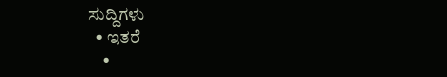ಸುದ್ದಿಗಳು
  • ಇತರೆ
    •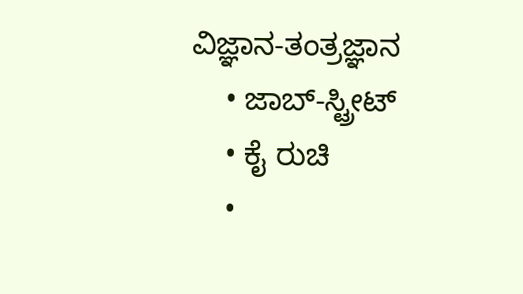ವಿಜ್ಞಾನ-ತಂತ್ರಜ್ಞಾನ
    • ಜಾಬ್-ಸ್ಟ್ರೀಟ್
    • ಕೈ ರುಚಿ
    •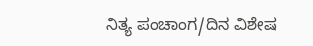ನಿತ್ಯ ಪಂಚಾಂಗ/ದಿನ ವಿಶೇಷ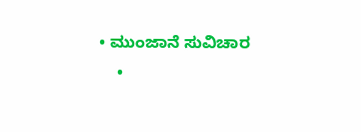• ಮುಂಜಾನೆ ಸುವಿಚಾರ
    •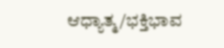ಆಧ್ಯಾತ್ಮ/ಭಕ್ತಿಭಾವ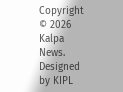Copyright © 2026 Kalpa News. Designed by KIPL